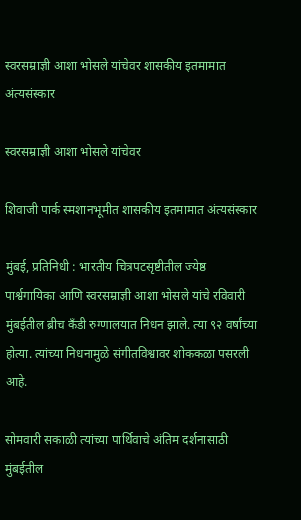स्वरसम्राज्ञी आशा भोसले यांचेवर शासकीय इतमामात अंत्यसंस्कार

स्वरसम्राज्ञी आशा भोसले यांचेवर

शिवाजी पार्क स्मशानभूमीत शासकीय इतमामात अंत्यसंस्कार

मुंबई, प्रतिनिधी : भारतीय चित्रपटसृष्टीतील ज्येष्ठ पार्श्वगायिका आणि स्वरसम्राज्ञी आशा भोसले यांचे रविवारी मुंबईतील ब्रीच कँडी रुग्णालयात निधन झाले. त्या ९२ वर्षांच्या होत्या. त्यांच्या निधनामुळे संगीतविश्वावर शोककळा पसरली आहे.

सोमवारी सकाळी त्यांच्या पार्थिवाचे अंतिम दर्शनासाठी मुंबईतील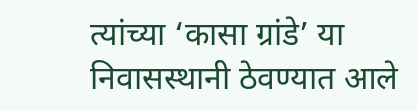त्यांच्या ‘कासा ग्रांडे’ या निवासस्थानी ठेवण्यात आले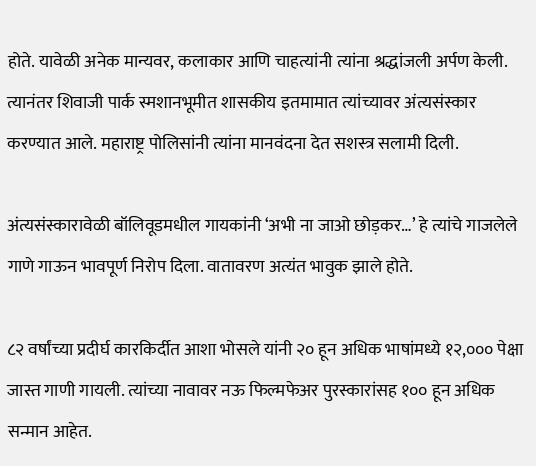होते. यावेळी अनेक मान्यवर, कलाकार आणि चाहत्यांनी त्यांना श्रद्धांजली अर्पण केली. त्यानंतर शिवाजी पार्क स्मशानभूमीत शासकीय इतमामात त्यांच्यावर अंत्यसंस्कार करण्यात आले. महाराष्ट्र पोलिसांनी त्यांना मानवंदना देत सशस्त्र सलामी दिली.

अंत्यसंस्कारावेळी बॉलिवूडमधील गायकांनी ‘अभी ना जाओ छोड़कर…’ हे त्यांचे गाजलेले गाणे गाऊन भावपूर्ण निरोप दिला. वातावरण अत्यंत भावुक झाले होते.

८२ वर्षांच्या प्रदीर्घ कारकिर्दीत आशा भोसले यांनी २० हून अधिक भाषांमध्ये १२,००० पेक्षा जास्त गाणी गायली. त्यांच्या नावावर नऊ फिल्मफेअर पुरस्कारांसह १०० हून अधिक सन्मान आहेत.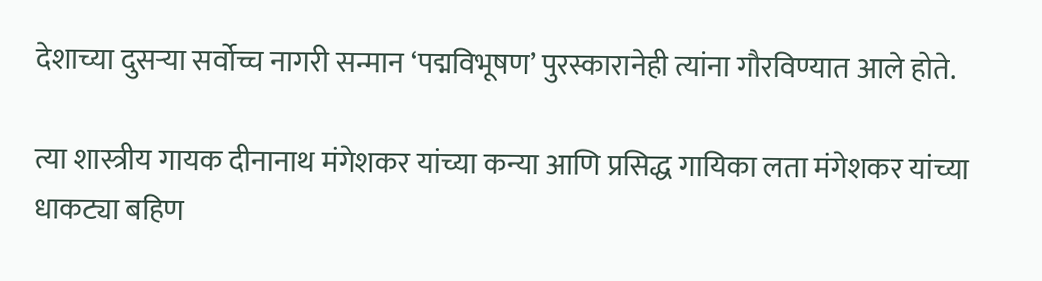देशाच्या दुसऱ्या सर्वोच्च नागरी सन्मान ‘पद्मविभूषण’ पुरस्कारानेही त्यांना गौरविण्यात आले होते.

त्या शास्त्रीय गायक दीनानाथ मंगेशकर यांच्या कन्या आणि प्रसिद्ध गायिका लता मंगेशकर यांच्या धाकट्या बहिण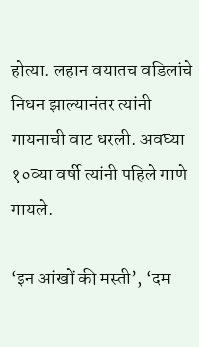होत्या. लहान वयातच वडिलांचे निधन झाल्यानंतर त्यांनी गायनाची वाट धरली. अवघ्या १०व्या वर्षी त्यांनी पहिले गाणे गायले.

‘इन आंखों की मस्ती’, ‘दम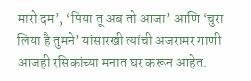मारो दम’, ‘पिया तू अब तो आजा’ आणि ‘चुरा लिया है तुमने’ यांसारखी त्यांची अजरामर गाणी आजही रसिकांच्या मनात घर करून आहेत.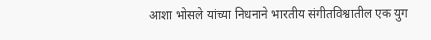आशा भोसले यांच्या निधनाने भारतीय संगीतविश्वातील एक युग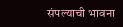संपल्याची भावना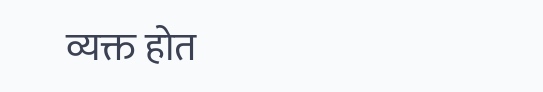व्यक्त होत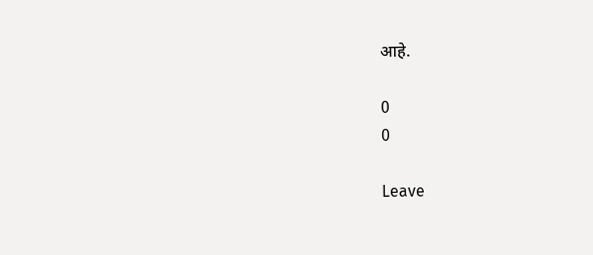आहे.

0
0

Leave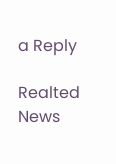a Reply

Realted News